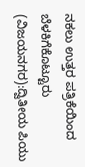ನಕಲು ಉತ್ತರ ಪತ್ರಿಕೆಯಿಂದ ಬೆಳಕಿಗೆಕೊಟ್ಟೂರು (ವಿಜಯನಗರ):ದ್ವಿತೀಯ ಪಿಯು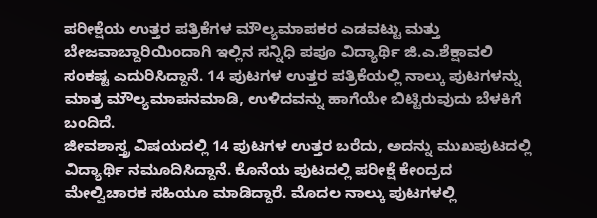ಪರೀಕ್ಷೆಯ ಉತ್ತರ ಪತ್ರಿಕೆಗಳ ಮೌಲ್ಯಮಾಪಕರ ಎಡವಟ್ಟು ಮತ್ತು ಬೇಜವಾಬ್ದಾರಿಯಿಂದಾಗಿ ಇಲ್ಲಿನ ಸನ್ನಿಧಿ ಪಪೂ ವಿದ್ಯಾರ್ಥಿ ಜಿ.ಎ.ಶೆಕ್ಷಾವಲಿ ಸಂಕಷ್ಟ ಎದುರಿಸಿದ್ದಾನೆ. 14 ಪುಟಗಳ ಉತ್ತರ ಪತ್ರಿಕೆಯಲ್ಲಿ ನಾಲ್ಕು ಪುಟಗಳನ್ನು ಮಾತ್ರ ಮೌಲ್ಯಮಾಪನಮಾಡಿ, ಉಳಿದವನ್ನು ಹಾಗೆಯೇ ಬಿಟ್ಟಿರುವುದು ಬೆಳಕಿಗೆ ಬಂದಿದೆ.
ಜೀವಶಾಸ್ತ್ರ ವಿಷಯದಲ್ಲಿ 14 ಪುಟಗಳ ಉತ್ತರ ಬರೆದು, ಅದನ್ನು ಮುಖಪುಟದಲ್ಲಿ ವಿದ್ಯಾರ್ಥಿ ನಮೂದಿಸಿದ್ದಾನೆ. ಕೊನೆಯ ಪುಟದಲ್ಲಿ ಪರೀಕ್ಷೆ ಕೇಂದ್ರದ ಮೇಲ್ವಿಚಾರಕ ಸಹಿಯೂ ಮಾಡಿದ್ದಾರೆ. ಮೊದಲ ನಾಲ್ಕು ಪುಟಗಳಲ್ಲಿ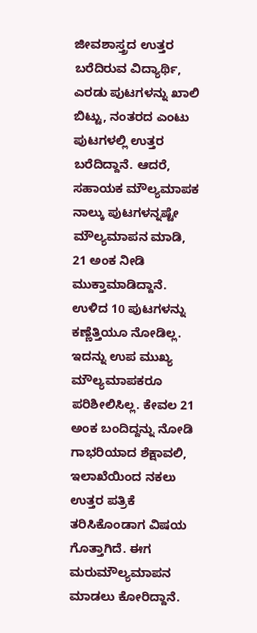ಜೀವಶಾಸ್ತ್ರದ ಉತ್ತರ ಬರೆದಿರುವ ವಿದ್ಯಾರ್ಥಿ, ಎರಡು ಪುಟಗಳನ್ನು ಖಾಲಿ ಬಿಟ್ಟು, ನಂತರದ ಎಂಟು ಪುಟಗಳಲ್ಲಿ ಉತ್ತರ ಬರೆದಿದ್ದಾನೆ. ಆದರೆ, ಸಹಾಯಕ ಮೌಲ್ಯಮಾಪಕ ನಾಲ್ಕು ಪುಟಗಳನ್ನಷ್ಟೇ ಮೌಲ್ಯಮಾಪನ ಮಾಡಿ, 21 ಅಂಕ ನೀಡಿ ಮುಕ್ತಾಮಾಡಿದ್ದಾನೆ. ಉಳಿದ 10 ಪುಟಗಳನ್ನು ಕಣ್ಣೆತ್ತಿಯೂ ನೋಡಿಲ್ಲ. ಇದನ್ನು ಉಪ ಮುಖ್ಯ ಮೌಲ್ಯಮಾಪಕರೂ ಪರಿಶೀಲಿಸಿಲ್ಲ. ಕೇವಲ 21 ಅಂಕ ಬಂದಿದ್ದನ್ನು ನೋಡಿ ಗಾಭರಿಯಾದ ಶೆಕ್ಷಾವಲಿ, ಇಲಾಖೆಯಿಂದ ನಕಲು ಉತ್ತರ ಪತ್ರಿಕೆ ತರಿಸಿಕೊಂಡಾಗ ವಿಷಯ ಗೊತ್ತಾಗಿದೆ. ಈಗ ಮರುಮೌಲ್ಯಮಾಪನ ಮಾಡಲು ಕೋರಿದ್ದಾನೆ.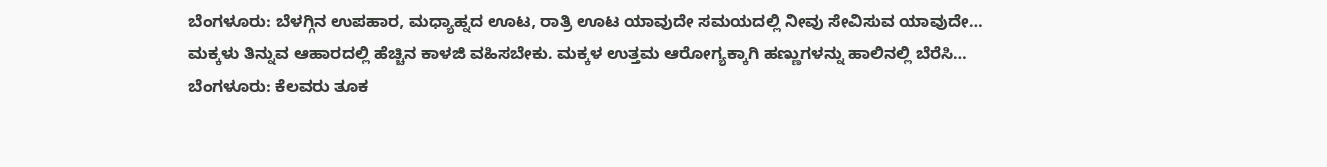ಬೆಂಗಳೂರು: ಬೆಳಗ್ಗಿನ ಉಪಹಾರ, ಮಧ್ಯಾಹ್ನದ ಊಟ, ರಾತ್ರಿ ಊಟ ಯಾವುದೇ ಸಮಯದಲ್ಲಿ ನೀವು ಸೇವಿಸುವ ಯಾವುದೇ…
ಮಕ್ಕಳು ತಿನ್ನುವ ಆಹಾರದಲ್ಲಿ ಹೆಚ್ಚಿನ ಕಾಳಜಿ ವಹಿಸಬೇಕು. ಮಕ್ಕಳ ಉತ್ತಮ ಆರೋಗ್ಯಕ್ಕಾಗಿ ಹಣ್ಣುಗಳನ್ನು ಹಾಲಿನಲ್ಲಿ ಬೆರೆಸಿ…
ಬೆಂಗಳೂರು: ಕೆಲವರು ತೂಕ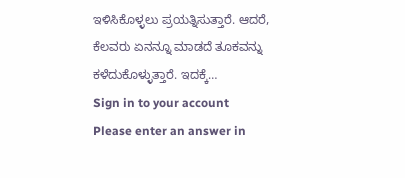ಇಳಿಸಿಕೊಳ್ಳಲು ಪ್ರಯತ್ನಿಸುತ್ತಾರೆ. ಆದರೆ, ಕೆಲವರು ಏನನ್ನೂ ಮಾಡದೆ ತೂಕವನ್ನು ಕಳೆದುಕೊಳ್ಳುತ್ತಾರೆ. ಇದಕ್ಕೆ…
Sign in to your account
Please enter an answer in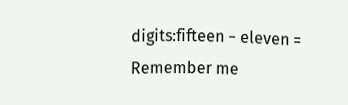digits:fifteen − eleven =
Remember me